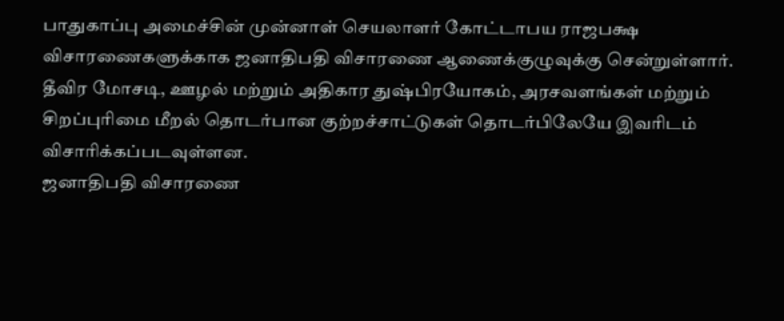பாதுகாப்பு அமைச்சின் முன்னாள் செயலாளர் கோட்டாபய ராஜபக்ஷ விசாரணைகளுக்காக ஜனாதிபதி விசாரணை ஆணைக்குழுவுக்கு சென்றுள்ளார். தீவிர மோசடி, ஊழல் மற்றும் அதிகார துஷ்பிரயோகம், அரசவளங்கள் மற்றும் சிறப்புரிமை மீறல் தொடர்பான குற்றச்சாட்டுகள் தொடர்பிலேயே இவரிடம் விசாரிக்கப்படவுள்ளன.
ஜனாதிபதி விசாரணை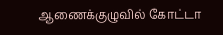ஆணைக்குழுவில் கோட்டா